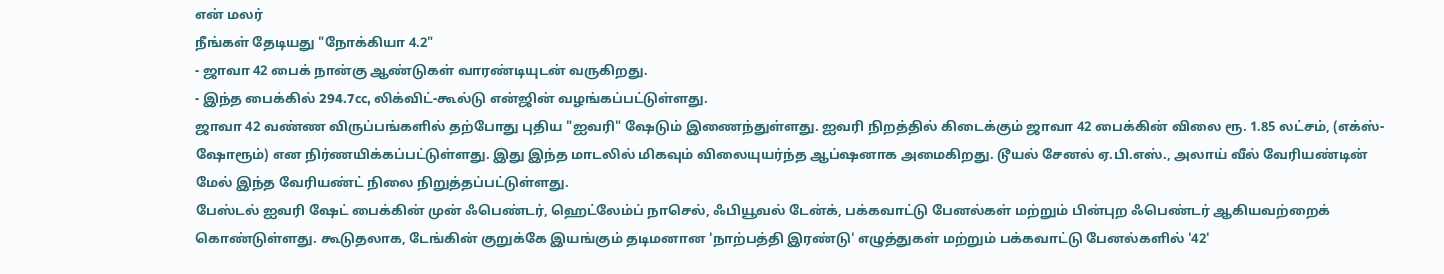என் மலர்
நீங்கள் தேடியது "நோக்கியா 4.2"
- ஜாவா 42 பைக் நான்கு ஆண்டுகள் வாரண்டியுடன் வருகிறது.
- இந்த பைக்கில் 294.7cc, லிக்விட்-கூல்டு என்ஜின் வழங்கப்பட்டுள்ளது.
ஜாவா 42 வண்ண விருப்பங்களில் தற்போது புதிய "ஐவரி" ஷேடும் இணைந்துள்ளது. ஐவரி நிறத்தில் கிடைக்கும் ஜாவா 42 பைக்கின் விலை ரூ. 1.85 லட்சம், (எக்ஸ்-ஷோரூம்) என நிர்ணயிக்கப்பட்டுள்ளது. இது இந்த மாடலில் மிகவும் விலையுயர்ந்த ஆப்ஷனாக அமைகிறது. டூயல் சேனல் ஏ.பி.எஸ்., அலாய் வீல் வேரியண்டின் மேல் இந்த வேரியண்ட் நிலை நிறுத்தப்பட்டுள்ளது.
பேஸ்டல் ஐவரி ஷேட் பைக்கின் முன் ஃபெண்டர், ஹெட்லேம்ப் நாசெல், ஃபியூவல் டேன்க், பக்கவாட்டு பேனல்கள் மற்றும் பின்புற ஃபெண்டர் ஆகியவற்றைக் கொண்டுள்ளது. கூடுதலாக, டேங்கின் குறுக்கே இயங்கும் தடிமனான 'நாற்பத்தி இரண்டு' எழுத்துகள் மற்றும் பக்கவாட்டு பேனல்களில் '42'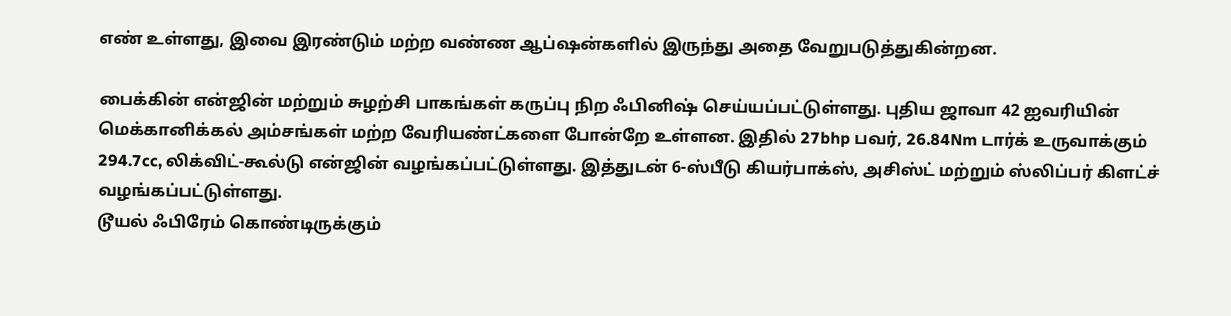எண் உள்ளது, இவை இரண்டும் மற்ற வண்ண ஆப்ஷன்களில் இருந்து அதை வேறுபடுத்துகின்றன.

பைக்கின் என்ஜின் மற்றும் சுழற்சி பாகங்கள் கருப்பு நிற ஃபினிஷ் செய்யப்பட்டுள்ளது. புதிய ஜாவா 42 ஐவரியின் மெக்கானிக்கல் அம்சங்கள் மற்ற வேரியண்ட்களை போன்றே உள்ளன. இதில் 27bhp பவர், 26.84Nm டார்க் உருவாக்கும் 294.7cc, லிக்விட்-கூல்டு என்ஜின் வழங்கப்பட்டுள்ளது. இத்துடன் 6-ஸ்பீடு கியர்பாக்ஸ், அசிஸ்ட் மற்றும் ஸ்லிப்பர் கிளட்ச் வழங்கப்பட்டுள்ளது.
டூயல் ஃபிரேம் கொண்டிருக்கும்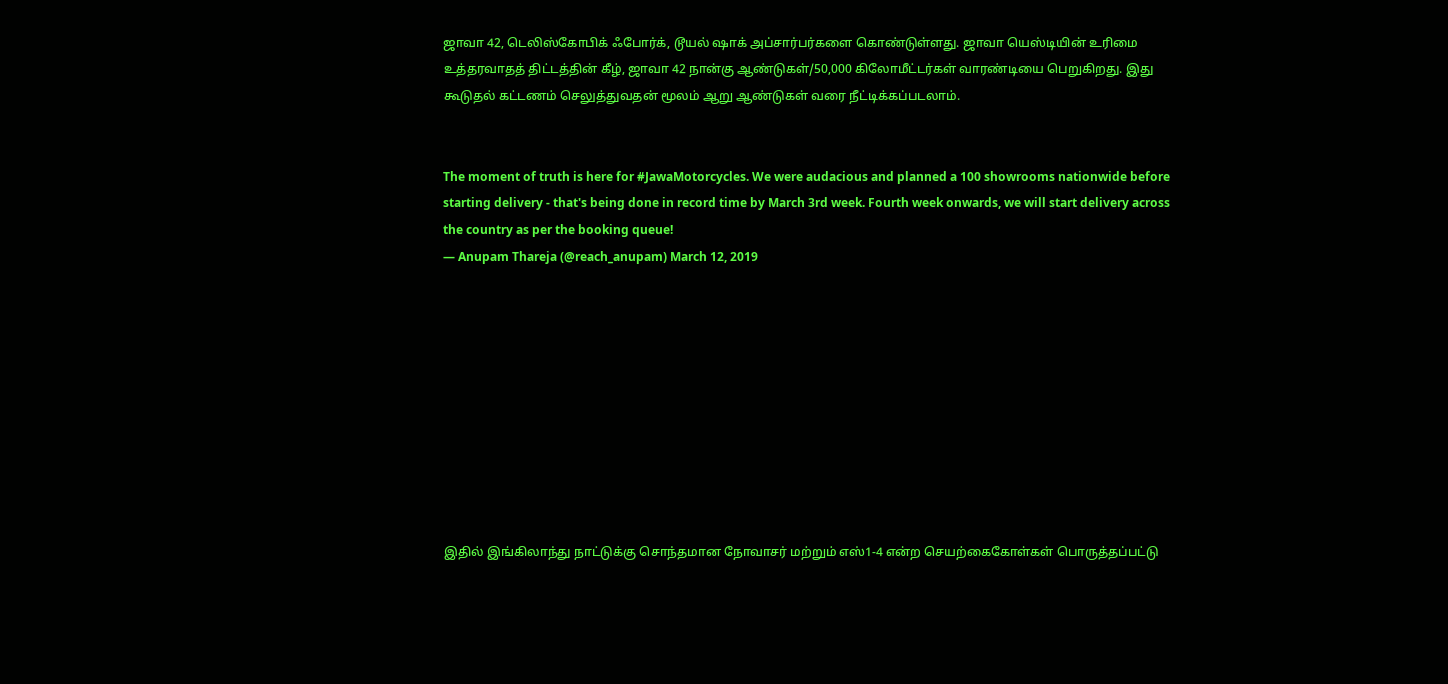ஜாவா 42, டெலிஸ்கோபிக் ஃபோர்க், டூயல் ஷாக் அப்சார்பர்களை கொண்டுள்ளது. ஜாவா யெஸ்டியின் உரிமை உத்தரவாதத் திட்டத்தின் கீழ், ஜாவா 42 நான்கு ஆண்டுகள்/50,000 கிலோமீட்டர்கள் வாரண்டியை பெறுகிறது. இது கூடுதல் கட்டணம் செலுத்துவதன் மூலம் ஆறு ஆண்டுகள் வரை நீட்டிக்கப்படலாம்.


The moment of truth is here for #JawaMotorcycles. We were audacious and planned a 100 showrooms nationwide before starting delivery - that's being done in record time by March 3rd week. Fourth week onwards, we will start delivery across the country as per the booking queue!
— Anupam Thareja (@reach_anupam) March 12, 2019










இதில் இங்கிலாந்து நாட்டுக்கு சொந்தமான நோவாசர் மற்றும் எஸ்1-4 என்ற செயற்கைகோள்கள் பொருத்தப்பட்டு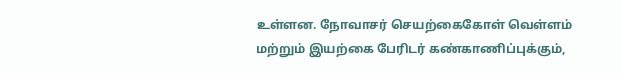உள்ளன. நோவாசர் செயற்கைகோள் வெள்ளம் மற்றும் இயற்கை பேரிடர் கண்காணிப்புக்கும்,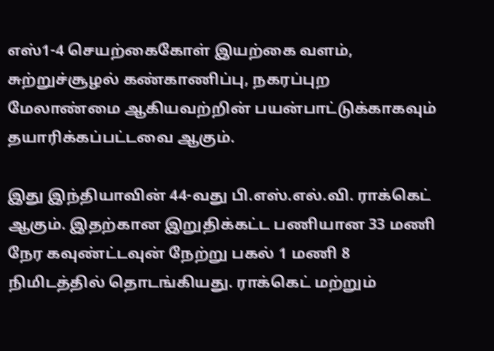எஸ்1-4 செயற்கைகோள் இயற்கை வளம், சுற்றுச்சூழல் கண்காணிப்பு, நகரப்புற மேலாண்மை ஆகியவற்றின் பயன்பாட்டுக்காகவும் தயாரிக்கப்பட்டவை ஆகும்.

இது இந்தியாவின் 44-வது பி.எஸ்.எல்.வி. ராக்கெட் ஆகும். இதற்கான இறுதிக்கட்ட பணியான 33 மணி நேர கவுண்ட்டவுன் நேற்று பகல் 1 மணி 8 நிமிடத்தில் தொடங்கியது. ராக்கெட் மற்றும்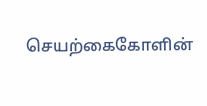செயற்கைகோளின்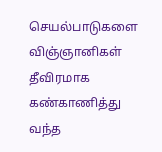செயல்பாடுகளை விஞ்ஞானிகள் தீவிரமாக கண்காணித்து வந்த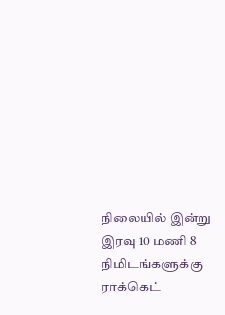நிலையில் இன்று இரவு 10 மணி 8 நிமிடங்களுக்கு ராக்கெட்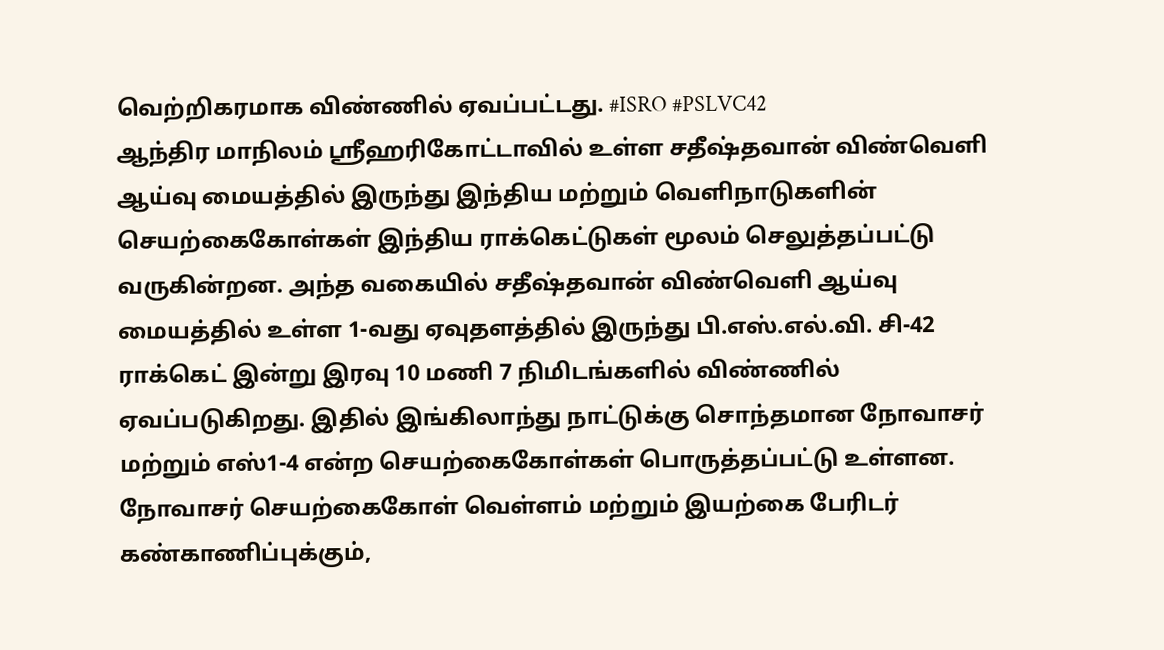வெற்றிகரமாக விண்ணில் ஏவப்பட்டது. #ISRO #PSLVC42
ஆந்திர மாநிலம் ஸ்ரீஹரிகோட்டாவில் உள்ள சதீஷ்தவான் விண்வெளி ஆய்வு மையத்தில் இருந்து இந்திய மற்றும் வெளிநாடுகளின் செயற்கைகோள்கள் இந்திய ராக்கெட்டுகள் மூலம் செலுத்தப்பட்டு வருகின்றன. அந்த வகையில் சதீஷ்தவான் விண்வெளி ஆய்வு மையத்தில் உள்ள 1-வது ஏவுதளத்தில் இருந்து பி.எஸ்.எல்.வி. சி-42 ராக்கெட் இன்று இரவு 10 மணி 7 நிமிடங்களில் விண்ணில் ஏவப்படுகிறது. இதில் இங்கிலாந்து நாட்டுக்கு சொந்தமான நோவாசர் மற்றும் எஸ்1-4 என்ற செயற்கைகோள்கள் பொருத்தப்பட்டு உள்ளன.
நோவாசர் செயற்கைகோள் வெள்ளம் மற்றும் இயற்கை பேரிடர் கண்காணிப்புக்கும்,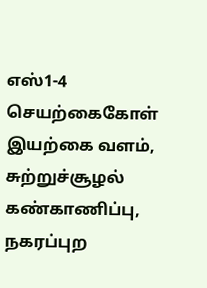எஸ்1-4 செயற்கைகோள் இயற்கை வளம், சுற்றுச்சூழல் கண்காணிப்பு, நகரப்புற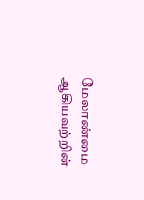மேலாண்மை ஆகியவற்றின்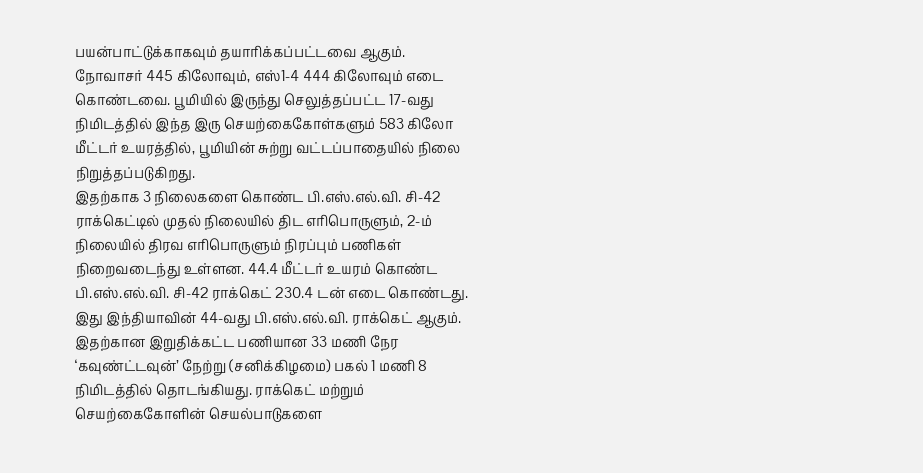பயன்பாட்டுக்காகவும் தயாரிக்கப்பட்டவை ஆகும்.
நோவாசர் 445 கிலோவும், எஸ்1-4 444 கிலோவும் எடை கொண்டவை. பூமியில் இருந்து செலுத்தப்பட்ட 17-வது நிமிடத்தில் இந்த இரு செயற்கைகோள்களும் 583 கிலோ மீட்டர் உயரத்தில், பூமியின் சுற்று வட்டப்பாதையில் நிலை நிறுத்தப்படுகிறது.
இதற்காக 3 நிலைகளை கொண்ட பி.எஸ்.எல்.வி. சி-42 ராக்கெட்டில் முதல் நிலையில் திட எரிபொருளும், 2-ம் நிலையில் திரவ எரிபொருளும் நிரப்பும் பணிகள் நிறைவடைந்து உள்ளன. 44.4 மீட்டர் உயரம் கொண்ட பி.எஸ்.எல்.வி. சி-42 ராக்கெட் 230.4 டன் எடை கொண்டது.
இது இந்தியாவின் 44-வது பி.எஸ்.எல்.வி. ராக்கெட் ஆகும். இதற்கான இறுதிக்கட்ட பணியான 33 மணி நேர ‘கவுண்ட்டவுன்’ நேற்று (சனிக்கிழமை) பகல் 1 மணி 8 நிமிடத்தில் தொடங்கியது. ராக்கெட் மற்றும் செயற்கைகோளின் செயல்பாடுகளை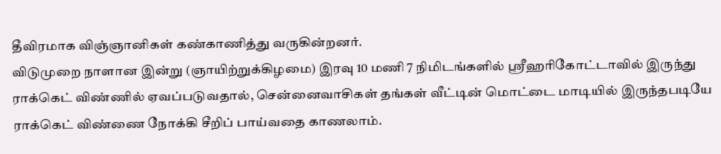தீவிரமாக விஞ்ஞானிகள் கண்காணித்து வருகின்றனர்.
விடுமுறை நாளான இன்று (ஞாயிற்றுக்கிழமை) இரவு 10 மணி 7 நிமிடங்களில் ஸ்ரீஹரிகோட்டாவில் இருந்து ராக்கெட் விண்ணில் ஏவப்படுவதால், சென்னைவாசிகள் தங்கள் வீட்டின் மொட்டை மாடியில் இருந்தபடியே ராக்கெட் விண்ணை நோக்கி சீறிப் பாய்வதை காணலாம்.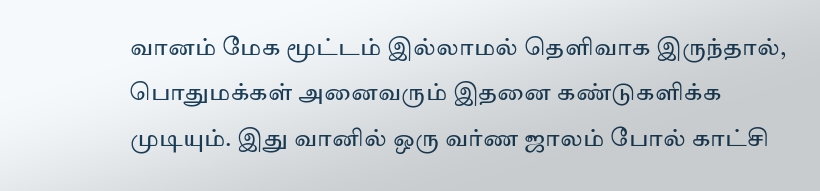வானம் மேக மூட்டம் இல்லாமல் தெளிவாக இருந்தால், பொதுமக்கள் அனைவரும் இதனை கண்டுகளிக்க முடியும். இது வானில் ஒரு வர்ண ஜாலம் போல் காட்சி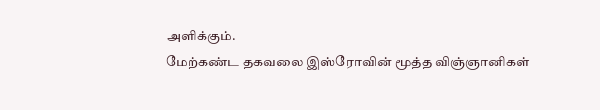அளிக்கும்.
மேற்கண்ட தகவலை இஸ்ரோவின் மூத்த விஞ்ஞானிகள்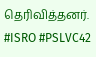தெரிவித்தனர். #ISRO #PSLVC42